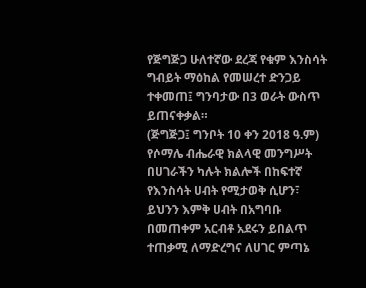የጅግጅጋ ሁለተኛው ደረጃ የቁም እንስሳት ግብይት ማዕከል የመሠረተ ድንጋይ ተቀመጠ፤ ግንባታው በ3 ወራት ውስጥ ይጠናቀቃል።
(ጅግጅጋ፤ ግንቦት 10 ቀን 2018 ዓ.ም) የሶማሌ ብሔራዊ ክልላዊ መንግሥት በሀገራችን ካሉት ክልሎች በከፍተኛ የእንስሳት ሀብት የሚታወቅ ሲሆን፣ ይህንን እምቅ ሀብት በአግባቡ በመጠቀም አርብቶ አደሩን ይበልጥ ተጠቃሚ ለማድረግና ለሀገር ምጣኔ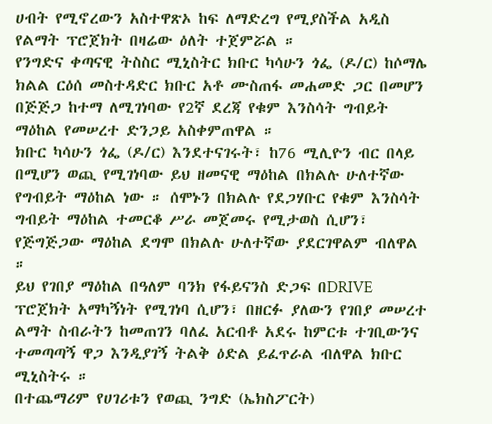ሀብት የሚኖረውን አስተዋጽኦ ከፍ ለማድረግ የሚያስችል አዲስ የልማት ፕሮጀክት በዛሬው ዕለት ተጀምሯል ።
የንግድና ቀጣናዊ ትስስር ሚኒስትር ክቡር ካሳሁን ጎፌ (ዶ/ር) ከሶማሌ ክልል ርዕሰ መስተዳድር ክቡር አቶ ሙስጠፋ መሐመድ ጋር በመሆን በጅጅጋ ከተማ ለሚገነባው የ2ኛ ደረጃ የቁም እንስሳት ግብይት ማዕከል የመሠረተ ድንጋይ አስቀምጠዋል ።
ክቡር ካሳሁን ጎፌ (ዶ/ር) እንደተናገሩት፣ ከ76 ሚሊዮን ብር በላይ በሚሆን ወጪ የሚገነባው ይህ ዘመናዊ ማዕከል በክልሉ ሁለተኛው የግብይት ማዕከል ነው ። ሰሞኑን በክልሉ የደጋሃቡር የቁም እንስሳት ግብይት ማዕከል ተመርቆ ሥራ መጀመሩ የሚታወስ ሲሆን፣ የጅግጅጋው ማዕከል ደግሞ በክልሉ ሁለተኛው ያደርገዋልም ብለዋል ።
ይህ የገበያ ማዕከል በዓለም ባንክ የፋይናንስ ድጋፍ በDRIVE ፕሮጀክት አማካኝነት የሚገነባ ሲሆን፣ በዘርፉ ያለውን የገበያ መሠረተ ልማት ስብራትን ከመጠገን ባለፈ አርብቶ አደሩ ከምርቱ ተገቢውንና ተመጣጣኝ ዋጋ እንዲያገኝ ትልቅ ዕድል ይፈጥራል ብለዋል ክቡር ሚኒስትሩ ።
በተጨማሪም የሀገሪቱን የወጪ ንግድ (ኤክስፖርት)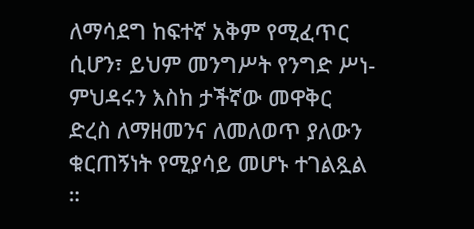ለማሳደግ ከፍተኛ አቅም የሚፈጥር ሲሆን፣ ይህም መንግሥት የንግድ ሥነ-ምህዳሩን እስከ ታችኛው መዋቅር ድረስ ለማዘመንና ለመለወጥ ያለውን ቁርጠኝነት የሚያሳይ መሆኑ ተገልጿል ።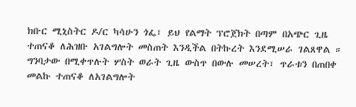ክቡር ሚኒስትር ዶ/ር ካሳሁን ጎፌ፣ ይህ የልማት ፕሮጀክት በጣም በአጭር ጊዜ ተጠናቆ ለሕዝቡ አገልግሎት መስጠት እንዲችል በትኩረት እንደሚሠራ ገልጸዋል ። ግንባታው በሚቀጥሉት ሦስት ወራት ጊዜ ውስጥ በውሉ መሠረት፣ ጥራቱን በጠበቀ መልኩ ተጠናቆ ለአገልግሎት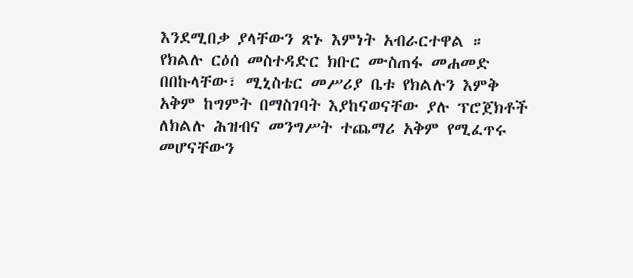እንደሚበቃ ያላቸውን ጽኑ እምነት አብራርተዋል ።
የክልሉ ርዕሰ መስተዳድር ክቡር ሙስጠፋ መሐመድ በበኩላቸው፣ ሚኒስቴር መሥሪያ ቤቱ የክልሉን እምቅ አቅም ከግምት በማስገባት እያከናወናቸው ያሉ ፕሮጀክቶች ለክልሉ ሕዝብና መንግሥት ተጨማሪ አቅም የሚፈጥሩ መሆናቸውን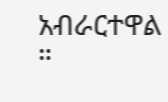አብራርተዋል ።